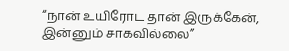“நான் உயிரோட தான் இருக்கேன், இன்னும் சாகவில்லை”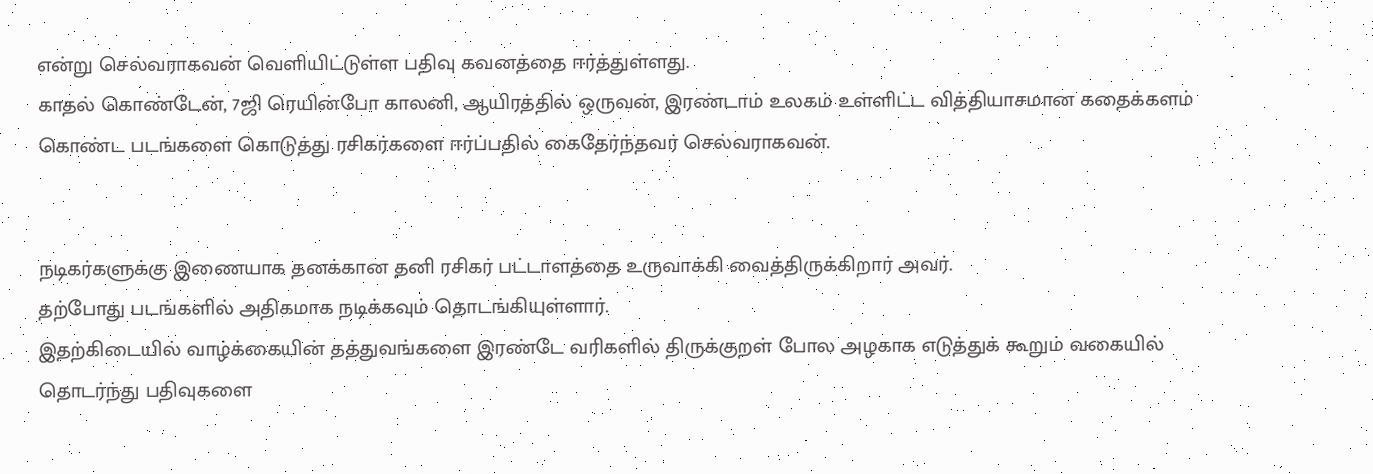என்று செல்வராகவன் வெளியிட்டுள்ள பதிவு கவனத்தை ஈர்த்துள்ளது.
காதல் கொண்டேன், 7ஜி ரெயின்போ காலனி, ஆயிரத்தில் ஒருவன், இரண்டாம் உலகம் உள்ளிட்ட வித்தியாசமான கதைக்களம் கொண்ட படங்களை கொடுத்து ரசிகர்களை ஈர்ப்பதில் கைதேர்ந்தவர் செல்வராகவன்.


நடிகர்களுக்கு இணையாக தனக்கான தனி ரசிகர் பட்டாளத்தை உருவாக்கி வைத்திருக்கிறார் அவர்.
தற்போது படங்களில் அதிகமாக நடிக்கவும் தொடங்கியுள்ளார்.
இதற்கிடையில் வாழ்க்கையின் தத்துவங்களை இரண்டே வரிகளில் திருக்குறள் போல அழகாக எடுத்துக் கூறும் வகையில் தொடர்ந்து பதிவுகளை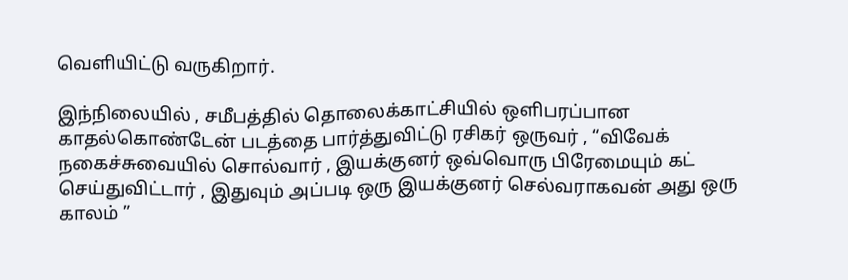வெளியிட்டு வருகிறார்.

இந்நிலையில் , சமீபத்தில் தொலைக்காட்சியில் ஒளிபரப்பான காதல்கொண்டேன் படத்தை பார்த்துவிட்டு ரசிகர் ஒருவர் , “விவேக் நகைச்சுவையில் சொல்வார் , இயக்குனர் ஒவ்வொரு பிரேமையும் கட் செய்துவிட்டார் , இதுவும் அப்படி ஒரு இயக்குனர் செல்வராகவன் அது ஒரு காலம் ”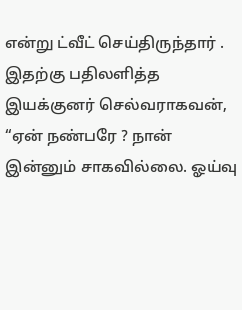என்று ட்வீட் செய்திருந்தார் . இதற்கு பதிலளித்த இயக்குனர் செல்வராகவன், “ஏன் நண்பரே ? நான் இன்னும் சாகவில்லை. ஓய்வு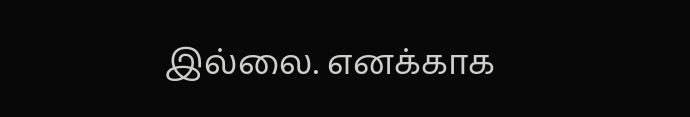இல்லை. எனக்காக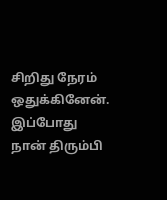சிறிது நேரம் ஒதுக்கினேன். இப்போது நான் திரும்பி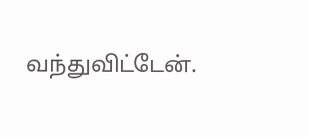வந்துவிட்டேன்.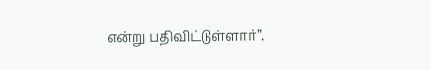என்று பதிவிட்டுள்ளார்”.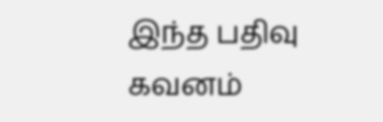இந்த பதிவு கவனம்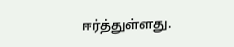ஈர்த்துள்ளது.